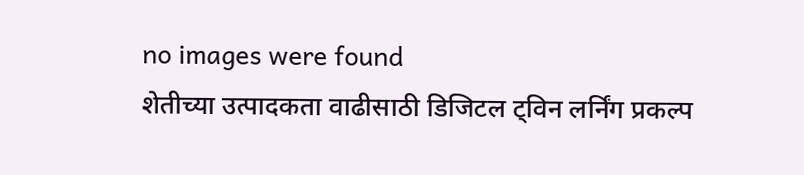no images were found
शेतीच्या उत्पादकता वाढीसाठी डिजिटल ट्विन लर्निंग प्रकल्प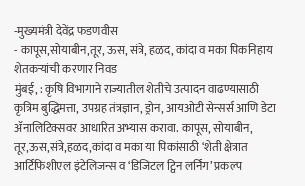-मुख्यमंत्री देवेंद्र फडणवीस
- कापूस,सोयाबीन,तूर, ऊस, संत्रे, हळद, कांदा व मका पिकनिहाय शेतकऱ्यांची करणार निवड
मुंबई, : कृषि विभागाने राज्यातील शेतीचे उत्पादन वाढण्यासाठी कृत्रिम बुद्धिमत्ता, उपग्रह तंत्रज्ञान, ड्रोन, आयओटी सेन्सर्स आणि डेटा ॲनालिटिक्सवर आधारित अभ्यास करावा. कापूस, सोयाबीन, तूर,ऊस,संत्रे,हळद,कांदा व मका या पिकांसाठी ‘शेती क्षेत्रात आर्टिफिशीएल इंटेलिजन्स व ‘डिजिटल ट्विन लर्निंग’ प्रकल्प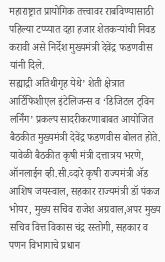महाराष्ट्रात प्रायोगिक तत्त्वावर राबविण्यासाठी पहिल्या टप्प्यात दहा हजार शेतकऱ्यांची निवड करावी असे निर्देश मुख्यमंत्री देवेंद्र फडणवीस यांनी दिले.
सह्याद्री अतिथीगृह येथे’ शेती क्षेत्रात आर्टिफिशीएल इंटेलिजन्स व ‘डिजिटल ट्विन लर्निंग’ प्रकल्प सादरीकरणाबाबत आयोजित बैठकीत मुख्यमंत्री देवेंद्र फडणवीस बोलत होते. यावेळी बैठकीत कृषी मंत्री दत्तात्रय भरणे, ऑनलाईन व्ही.सी.व्दारे कृषी राज्यमंत्री ॲड आशिष जयस्वाल, सहकार राज्यमंत्री डॉ पंकज भोयर, मुख्य सचिव राजेश अग्रवाल,अपर मुख्य सचिव वित्त विकास चंद्र रस्तोगी, सहकार व पणन विभागाचे प्रधान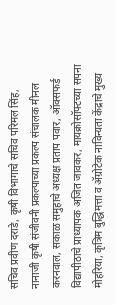सचिव प्रवीण दराडे, कृषी विभागाचे सचिव परिमल सिंह, नानाजी कृषी संजीवनी प्रकल्पाच्या प्रकल्प संचालक मीनल करनवाल, सकाळ समुहाचे अध्यक्ष प्रताप पवार, ऑक्सफर्ड विद्यापीठाचे प्राध्यापक अजित जावकर, मायक्रोसॉफ्टच्या सपना मोहरिया, कृत्रिम बुद्धिमत्ता व ॲग्रोटेक नाविन्यता केंद्राचे मुख्य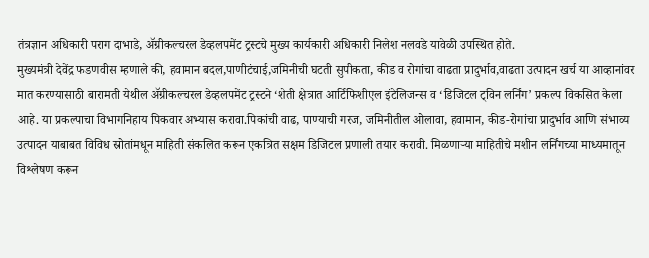तंत्रज्ञान अधिकारी पराग दाभाडे, ॲग्रीकल्चरल डेव्हलपमेंट ट्रस्टचे मुख्य कार्यकारी अधिकारी निलेश नलवडे यावेळी उपस्थित होते.
मुख्यमंत्री देवेंद्र फडणवीस म्हणाले की, हवामान बदल,पाणीटंचाई,जमिनीची घटती सुपीकता, कीड व रोगांचा वाढता प्रादुर्भाव,वाढता उत्पादन खर्च या आव्हानांवर मात करण्यासाठी बारामती येथील ॲग्रीकल्चरल डेव्हलपमेंट ट्रस्टने ‘शेती क्षेत्रात आर्टिफिशीएल इंटेलिजन्स व ‘डिजिटल ट्विन लर्निंग’ प्रकल्प विकसित केला आहे. या प्रकल्पाचा विभागनिहाय पिकवार अभ्यास करावा.पिकांची वाढ, पाण्याची गरज, जमिनीतील ओलावा, हवामान, कीड-रोगांचा प्रादुर्भाव आणि संभाव्य उत्पादन याबाबत विविध स्रोतांमधून माहिती संकलित करून एकत्रित सक्षम डिजिटल प्रणाली तयार करावी. मिळणाऱ्या माहितीचे मशीन लर्निंगच्या माध्यमातून विश्लेषण करून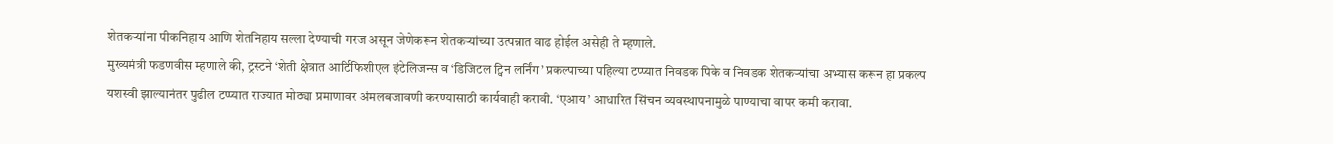शेतकऱ्यांना पीकनिहाय आणि शेतनिहाय सल्ला देण्याची गरज असून जेणेकरून शेतकऱ्यांच्या उत्पन्नात वाढ होईल असेही ते म्हणाले.
मुख्यमंत्री फडणवीस म्हणाले की, ट्रस्टने ‘शेती क्षेत्रात आर्टिफिशीएल इंटेलिजन्स व ‘डिजिटल ट्विन लर्निंग’ प्रकल्पाच्या पहिल्या टप्प्यात निवडक पिके व निवडक शेतकऱ्यांचा अभ्यास करून हा प्रकल्प यशस्वी झाल्यानंतर पुढील टप्प्यात राज्यात मोठ्या प्रमाणावर अंमलबजावणी करण्यासाठी कार्यवाही करावी. ‘एआय’ आधारित सिंचन व्यवस्थापनामुळे पाण्याचा वापर कमी करावा.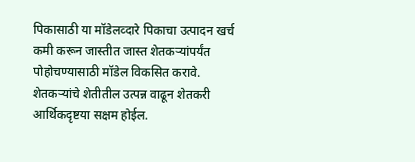पिकासाठी या मॉडेलव्दारे पिकाचा उत्पादन खर्च कमी करून जास्तीत जास्त शेतकऱ्यांपर्यंत पोहोचण्यासाठी मॉडेल विकसित करावे. शेतकऱ्यांचे शेतीतील उत्पन्न वाढून शेतकरी आर्थिकदृष्टया सक्षम होईल.